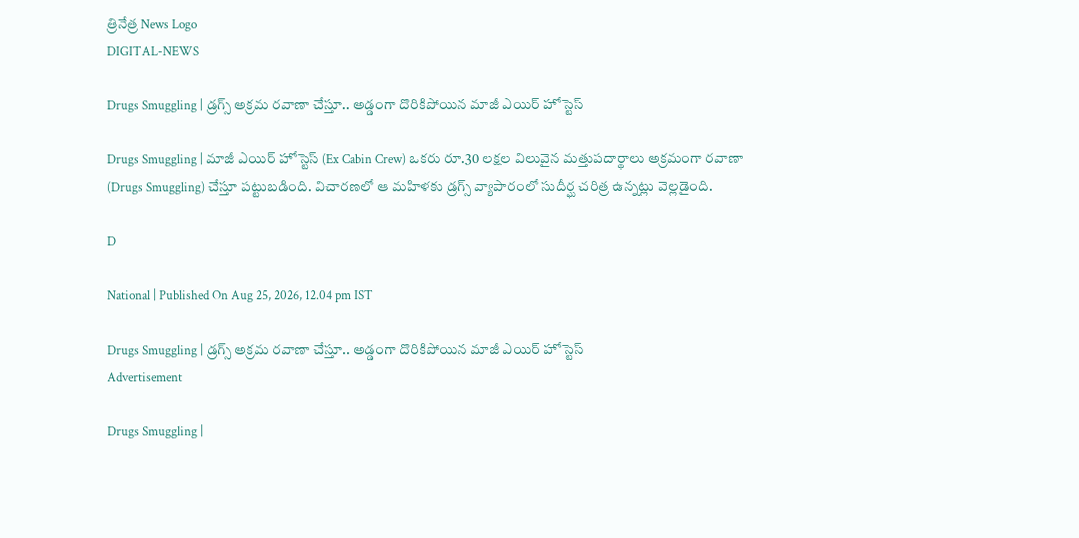త్రినేత్ర News Logo
DIGITAL-NEWS

Drugs Smuggling | డ్ర‌గ్స్ అక్ర‌మ ర‌వాణా చేస్తూ.. అడ్డంగా దొరికిపోయిన మాజీ ఎయిర్‌ హోస్టెస్

Drugs Smuggling | మాజీ ఎయిర్ హోస్టెస్ (Ex Cabin Crew) ఒక‌రు రూ.30 ల‌క్ష‌ల విలువైన మ‌త్తుప‌దార్థాలు అక్ర‌మంగా ర‌వాణా (Drugs Smuggling) చేస్తూ ప‌ట్టుబ‌డింది. విచార‌ణ‌లో ఆ మహిళకు డ్రగ్స్ వ్యాపారంలో సుదీర్ఘ చరిత్ర ఉన్నట్లు వెల్లడైంది.

D

National | Published On Aug 25, 2026, 12.04 pm IST

Drugs Smuggling | డ్ర‌గ్స్ అక్ర‌మ ర‌వాణా చేస్తూ.. అడ్డంగా దొరికిపోయిన మాజీ ఎయిర్‌ హోస్టెస్
Advertisement

Drugs Smuggling |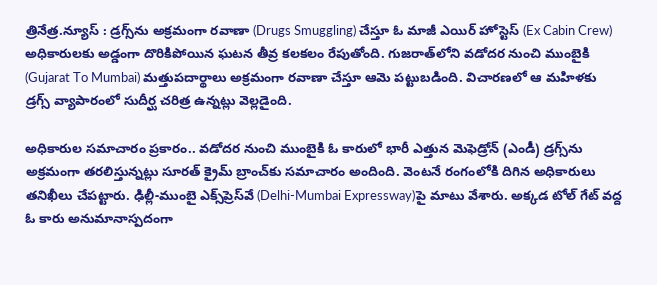త్రినేత్ర‌.న్యూస్ : డ్ర‌గ్స్‌ను అక్ర‌మంగా ర‌వాణా (Drugs Smuggling) చేస్తూ ఓ మాజీ ఎయిర్ హోస్టెస్ (Ex Cabin Crew) అధికారుల‌కు అడ్డంగా దొరికిపోయిన ఘ‌ట‌న తీవ్ర క‌ల‌క‌లం రేపుతోంది. గుజరాత్‌లోని వడోదర నుంచి ముంబైకి (Gujarat To Mumbai) మ‌త్తుప‌దార్థాలు అక్ర‌మంగా ర‌వాణా చేస్తూ ఆమె ప‌ట్టుబ‌డింది. విచార‌ణ‌లో ఆ మహిళకు డ్రగ్స్ వ్యాపారంలో సుదీర్ఘ చరిత్ర ఉన్నట్లు వెల్లడైంది.

అధికారుల స‌మాచారం ప్ర‌కారం.. వ‌డోద‌ర నుంచి ముంబైకి ఓ కారులో భారీ ఎత్తున మెఫెడ్రోన్ (ఎండీ) డ్రగ్స్‌ను అక్ర‌మంగా త‌ర‌లిస్తున్న‌ట్లు సూరత్ క్రైమ్ బ్రాంచ్‌కు స‌మాచారం అందింది. వెంట‌నే రంగంలోకి దిగిన అధికారులు త‌నిఖీలు చేప‌ట్టారు. ఢిల్లీ-ముంబై ఎక్స్‌ప్రెస్‌వే (Delhi-Mumbai Expressway)పై మాటు వేశారు. అక్క‌డ టోల్ గేట్ వ‌ద్ద ఓ కారు అనుమానాస్ప‌దంగా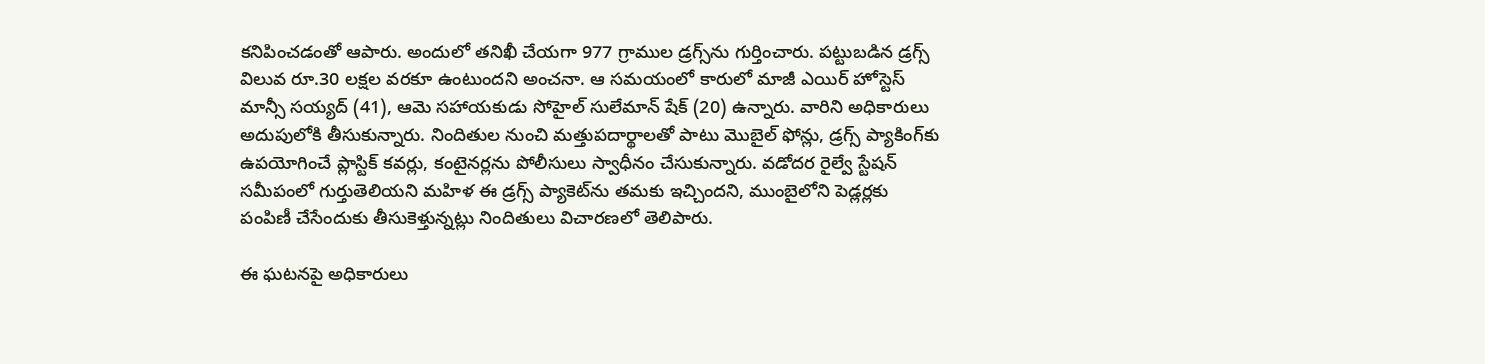క‌నిపించ‌డంతో ఆపారు. అందులో త‌నిఖీ చేయ‌గా 977 గ్రాముల డ్రగ్స్‌ను గుర్తించారు. ప‌ట్టుబ‌డిన డ్ర‌గ్స్ విలువ రూ.30 ల‌క్ష‌ల వ‌ర‌కూ ఉంటుంద‌ని అంచ‌నా. ఆ స‌మ‌యంలో కారులో మాజీ ఎయిర్ హోస్టెస్ మాన్సీ సయ్యద్ (41), ఆమె సహాయకుడు సోహైల్ సులేమాన్ షేక్ (20) ఉన్నారు. వారిని అధికారులు అదుపులోకి తీసుకున్నారు. నిందితుల నుంచి మత్తుపదార్థాలతో పాటు మొబైల్‌ ఫోన్లు, డ్రగ్స్‌ ప్యాకింగ్‌కు ఉపయోగించే ప్లాస్టిక్‌ కవర్లు, కంటైనర్లను పోలీసులు స్వాధీనం చేసుకున్నారు. వడోదర రైల్వే స్టేషన్ సమీపంలో గుర్తుతెలియని మహిళ ఈ డ్రగ్స్ ప్యాకెట్‌ను తమకు ఇచ్చిందని, ముంబైలోని పెడ్లర్లకు పంపిణీ చేసేందుకు తీసుకెళ్తున్నట్లు నిందితులు విచారణలో తెలిపారు.

ఈ ఘ‌ట‌న‌పై అధికారులు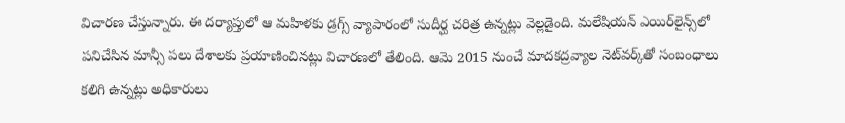విచార‌ణ చేస్తున్నారు. ఈ ద‌ర్యాప్తులో ఆ మహిళకు డ్రగ్స్ వ్యాపారంలో సుదీర్ఘ చరిత్ర ఉన్నట్లు వెల్లడైంది. మ‌లేషియ‌న్ ఎయిర్‌లైన్స్‌లో ప‌నిచేసిన మాన్సీ ప‌లు దేశాలకు ప్ర‌యాణించిన‌ట్లు విచార‌ణ‌లో తేలింది. ఆమె 2015 నుంచే మాద‌క‌ద్ర‌వ్యాల నెట్‌వ‌ర్క్‌తో సంబంధాలు క‌లిగి ఉన్న‌ట్లు అధికారులు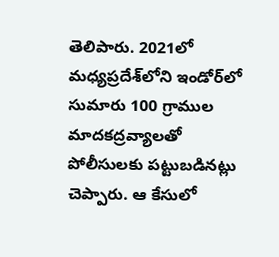తెలిపారు. 2021లో మధ్యప్రదేశ్‌లోని ఇండోర్‌లో సుమారు 100 గ్రాముల మాదకద్రవ్యాలతో పోలీసుల‌కు ప‌ట్టుబ‌డిన‌ట్లు చెప్పారు. ఆ కేసులో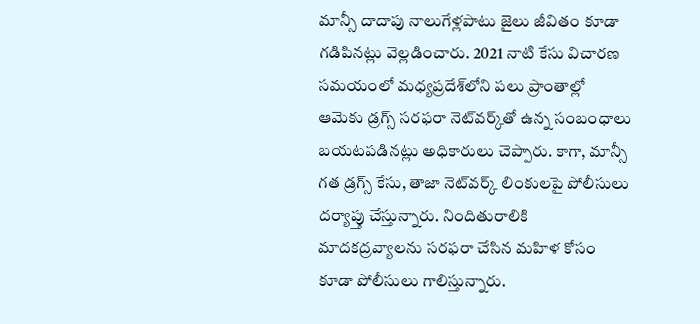మాన్సీ దాదాపు నాలుగేళ్లపాటు జైలు జీవితం కూడా గ‌డిపిన‌ట్లు వెల్ల‌డించారు. 2021 నాటి కేసు విచార‌ణ స‌మ‌యంలో మధ్యప్రదేశ్‌లోని పలు ప్రాంతాల్లో ఆమెకు డ్రగ్స్‌ సరఫరా నెట్‌వర్క్‌తో ఉన్న సంబంధాలు బయటపడినట్లు అధికారులు చెప్పారు. కాగా, మాన్సీ గత డ్రగ్స్‌ కేసు, తాజా నెట్‌వర్క్‌ లింకులపై పోలీసులు దర్యాప్తు చేస్తున్నారు. నిందితురాలికి మాదకద్రవ్యాలను సరఫరా చేసిన మహిళ కోసం కూడా పోలీసులు గాలిస్తున్నారు.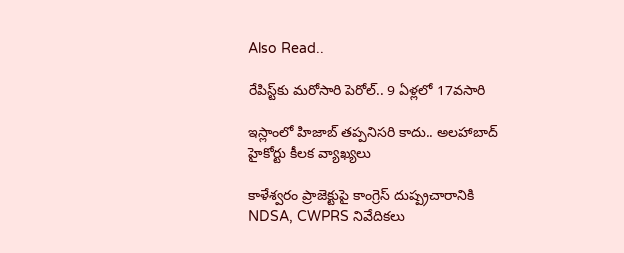Also Read..

రేపిస్ట్‌కు మ‌రోసారి పెరోల్‌.. 9 ఏళ్ల‌లో 17వ‌సారి

ఇస్లాంలో హిజాబ్ త‌ప్ప‌నిస‌రి కాదు.. అల‌హాబాద్ హైకోర్టు కీల‌క వ్యాఖ్య‌లు

కాళేశ్వరం ప్రాజెక్టుపై కాంగ్రెస్ దుష్ప్ర‌చారానికి NDSA, CWPRS నివేదిక‌లు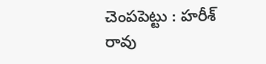చెంప‌పెట్టు : హ‌రీశ్ రావు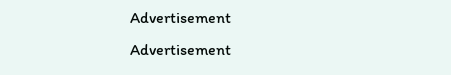Advertisement
Advertisement